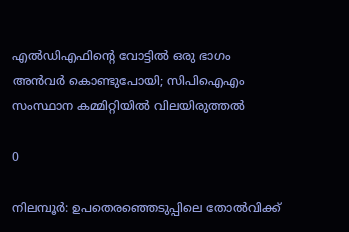എല്‍ഡിഎഫിന്റെ വോട്ടില്‍ ഒരു ഭാഗം അന്‍വര്‍ കൊണ്ടുപോയി; സിപിഐഎം സംസ്ഥാന കമ്മിറ്റിയില്‍ വിലയിരുത്തല്‍

0

നിലമ്പൂര്‍: ഉപതെരഞ്ഞെടുപ്പിലെ തോല്‍വിക്ക്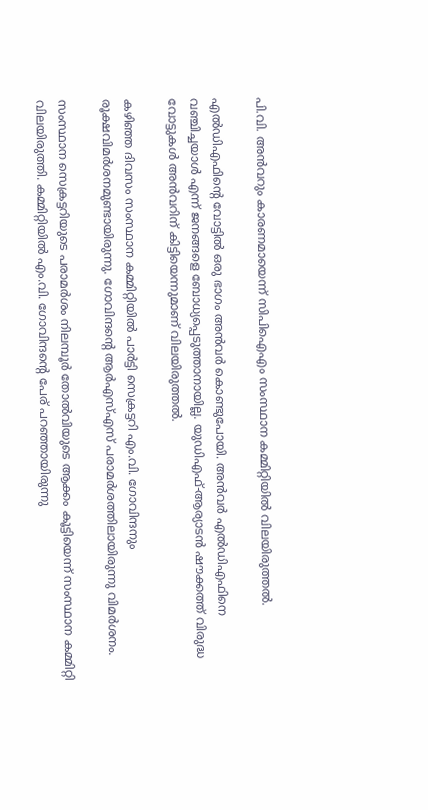പി.വി. അന്‍വറും കാരണമായെന്ന് സിപിഐഎം സംസ്ഥാന കമ്മിറ്റിയില്‍ വിലയിരുത്തല്‍.

എല്‍ഡിഎഫിന്റെ വോട്ടില്‍ ഒരു ഭാഗം അന്‍വര്‍ കൊണ്ടുപോയി. അന്‍വര്‍ എല്‍ഡിഎഫിനെ വഞ്ചിച്ചയാള്‍ എന്ന് ജനങ്ങളെ ബോധ്യപ്പെടുത്താനായില്ല. യുഡിഎഫ്-ആര്യാടന്‍ ഷൗക്കത്ത് വിരുദ്ധ വോട്ടുകള്‍ അന്‍വറിന് കിട്ടിയെന്നുമാണ് വിലയിരുത്തല്‍.

കഴിഞ്ഞ ദിവസം സംസ്ഥാന കമ്മിറ്റിയില്‍ പാര്‍ട്ടി സെക്രട്ടറി എം.വി. ഗോവിന്ദനും രൂക്ഷവിമര്‍ശനമുണ്ടായിരുന്നു. ഗോവിന്ദന്റെ ആര്‍എസ്എസ് പരാമര്‍ശത്തിലായിരുന്നു വിമര്‍ശനം.

സംസ്ഥാന സെക്രട്ടറിയുടെ പരാമര്‍ശം നിലമ്പൂര്‍ തോല്‍വിയുടെ ആക്കം കൂട്ടിയെന്ന് സംസ്ഥാന കമ്മിറ്റി വിലയിരുത്തി. കമ്മിറ്റിയില്‍ എം.വി. ഗോവിന്ദന്റെ പേര് പറഞ്ഞായിരുന്നു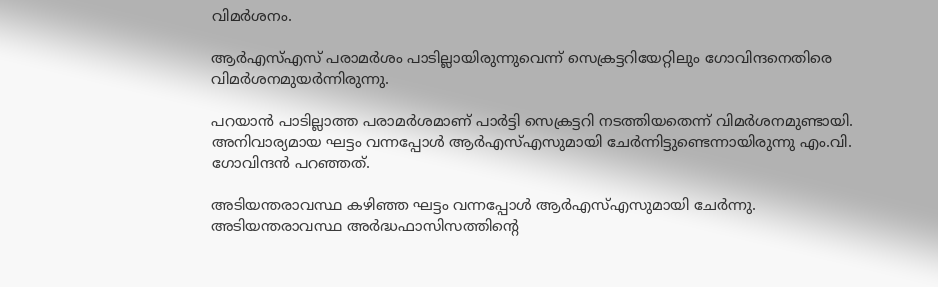വിമര്‍ശനം.

ആര്‍എസ്എസ് പരാമര്‍ശം പാടില്ലായിരുന്നുവെന്ന് സെക്രട്ടറിയേറ്റിലും ഗോവിന്ദനെതിരെ വിമര്‍ശനമുയര്‍ന്നിരുന്നു.

പറയാന്‍ പാടില്ലാത്ത പരാമര്‍ശമാണ് പാര്‍ട്ടി സെക്രട്ടറി നടത്തിയതെന്ന് വിമര്‍ശനമുണ്ടായി. അനിവാര്യമായ ഘട്ടം വന്നപ്പോള്‍ ആര്‍എസ്എസുമായി ചേര്‍ന്നിട്ടുണ്ടെന്നായിരുന്നു എം.വി. ഗോവിന്ദന്‍ പറഞ്ഞത്.

അടിയന്തരാവസ്ഥ കഴിഞ്ഞ ഘട്ടം വന്നപ്പോള്‍ ആര്‍എസ്എസുമായി ചേര്‍ന്നു. അടിയന്തരാവസ്ഥ അര്‍ദ്ധഫാസിസത്തിന്റെ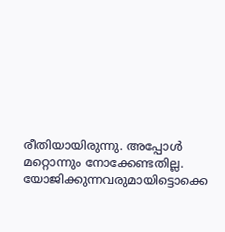രീതിയായിരുന്നു. അപ്പോള്‍ മറ്റൊന്നും നോക്കേണ്ടതില്ല. യോജിക്കുന്നവരുമായിട്ടൊക്കെ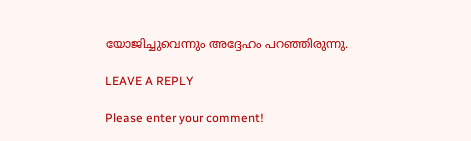യോജിച്ചുവെന്നും അദ്ദേഹം പറഞ്ഞിരുന്നു.

LEAVE A REPLY

Please enter your comment!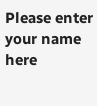Please enter your name here